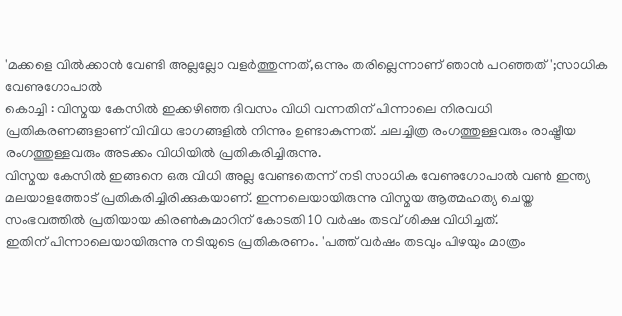'മക്കളെ വിൽക്കാൻ വേണ്ടി അല്ലല്ലോ വളർത്തുന്നത്,ഒന്നും തരില്ലെന്നാണ് ഞാൻ പറഞ്ഞത്';സാധിക വേണുഗോപാൽ
കൊച്ചി : വിസ്മയ കേസിൽ ഇക്കഴിഞ്ഞ ദിവസം വിധി വന്നതിന് പിന്നാലെ നിരവധി പ്രതികരണങ്ങളാണ് വിവിധ ഭാഗങ്ങളിൽ നിന്നും ഉണ്ടാകുന്നത്. ചലച്ചിത്ര രംഗത്തുള്ളവരും രാഷ്ട്രീയ രംഗത്തുള്ളവരും അടക്കം വിധിയിൽ പ്രതികരിച്ചിരുന്നു.
വിസ്മയ കേസിൽ ഇങ്ങനെ ഒരു വിധി അല്ല വേണ്ടതെന്ന് നടി സാധിക വേണുഗോപാൽ വൺ ഇന്ത്യ മലയാളത്തോട് പ്രതികരിച്ചിരിക്കുകയാണ്. ഇന്നലെയായിരുന്നു വിസ്മയ ആത്മഹത്യ ചെയ്ത സംഭവത്തിൽ പ്രതിയായ കിരൺകുമാറിന് കോടതി 10 വർഷം തടവ് ശിക്ഷ വിധിച്ചത്.
ഇതിന് പിന്നാലെയായിരുന്നു നടിയുടെ പ്രതികരണം. 'പത്ത് വർഷം തടവും പിഴയും മാത്രം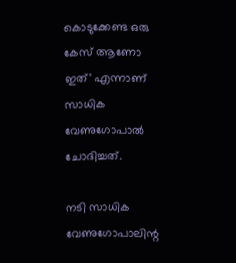കൊടുക്കേണ്ട ഒരു കേസ് ആണോ ഇത്' എന്നാണ് സാധിക വേണുഗോപാൽ ചോദിച്ചത്.

നടി സാധിക വേണുഗോപാലിന്റ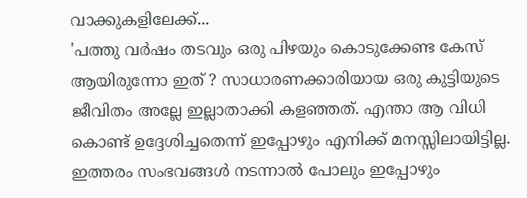വാക്കുകളിലേക്ക്...
'പത്തു വർഷം തടവും ഒരു പിഴയും കൊടുക്കേണ്ട കേസ് ആയിരുന്നോ ഇത് ? സാധാരണക്കാരിയായ ഒരു കുട്ടിയുടെ ജീവിതം അല്ലേ ഇല്ലാതാക്കി കളഞ്ഞത്. എന്താ ആ വിധി കൊണ്ട് ഉദ്ദേശിച്ചതെന്ന് ഇപ്പോഴും എനിക്ക് മനസ്സിലായിട്ടില്ല. ഇത്തരം സംഭവങ്ങൾ നടന്നാൽ പോലും ഇപ്പോഴും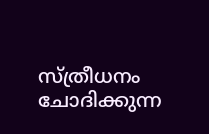സ്ത്രീധനം ചോദിക്കുന്ന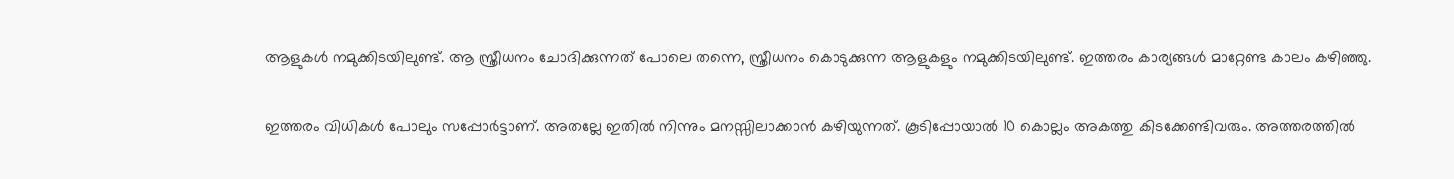ആളുകൾ നമുക്കിടയിലുണ്ട്. ആ സ്ത്രീധനം ചോദിക്കുന്നത് പോലെ തന്നെ, സ്ത്രീധനം കൊടുക്കുന്ന ആളുകളും നമുക്കിടയിലുണ്ട്. ഇത്തരം കാര്യങ്ങൾ മാറ്റേണ്ട കാലം കഴിഞ്ഞു.

ഇത്തരം വിധികൾ പോലും സപ്പോർട്ടാണ്. അതല്ലേ ഇതിൽ നിന്നും മനസ്സിലാക്കാൻ കഴിയുന്നത്. കൂടിപ്പോയാൽ 10 കൊല്ലം അകത്തു കിടക്കേണ്ടിവരും. അത്തരത്തിൽ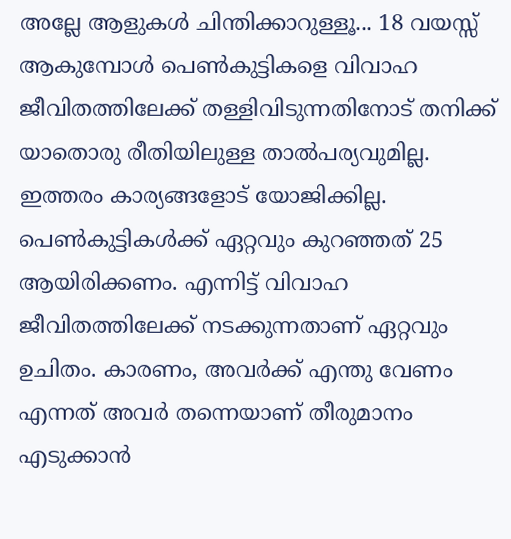അല്ലേ ആളുകൾ ചിന്തിക്കാറുള്ളൂ... 18 വയസ്സ് ആകുമ്പോൾ പെൺകുട്ടികളെ വിവാഹ ജീവിതത്തിലേക്ക് തള്ളിവിടുന്നതിനോട് തനിക്ക് യാതൊരു രീതിയിലുള്ള താൽപര്യവുമില്ല. ഇത്തരം കാര്യങ്ങളോട് യോജിക്കില്ല. പെൺകുട്ടികൾക്ക് ഏറ്റവും കുറഞ്ഞത് 25 ആയിരിക്കണം. എന്നിട്ട് വിവാഹ ജീവിതത്തിലേക്ക് നടക്കുന്നതാണ് ഏറ്റവും ഉചിതം. കാരണം, അവർക്ക് എന്തു വേണം എന്നത് അവർ തന്നെയാണ് തീരുമാനം എടുക്കാൻ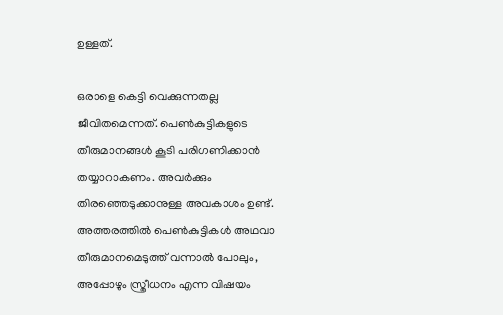ഉള്ളത്.

ഒരാളെ കെട്ടി വെക്കുന്നതല്ല ജീവിതമെന്നത്. പെൺകുട്ടികളുടെ തീരുമാനങ്ങൾ കൂടി പരിഗണിക്കാൻ തയ്യാറാകണം. അവർക്കും തിരഞ്ഞെടുക്കാനുള്ള അവകാശം ഉണ്ട്. അത്തരത്തിൽ പെൺകുട്ടികൾ അഥവാ തീരുമാനമെടുത്ത് വന്നാൽ പോലും, അപ്പോഴും സ്ത്രീധനം എന്ന വിഷയം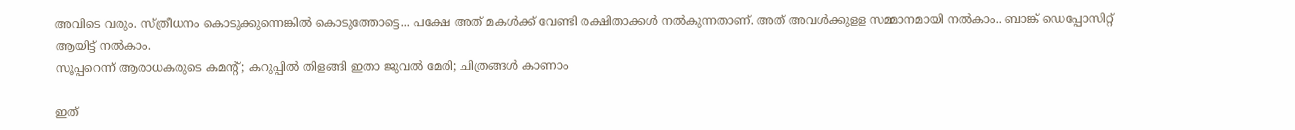അവിടെ വരും. സ്ത്രീധനം കൊടുക്കുന്നെങ്കിൽ കൊടുത്തോട്ടെ... പക്ഷേ അത് മകൾക്ക് വേണ്ടി രക്ഷിതാക്കൾ നൽകുന്നതാണ്. അത് അവൾക്കുളള സമ്മാനമായി നൽകാം.. ബാങ്ക് ഡെപ്പോസിറ്റ് ആയിട്ട് നൽകാം.
സൂപ്പറെന്ന് ആരാധകരുടെ കമന്റ്; കറുപ്പിൽ തിളങ്ങി ഇതാ ജുവൽ മേരി; ചിത്രങ്ങൾ കാണാം

ഇത്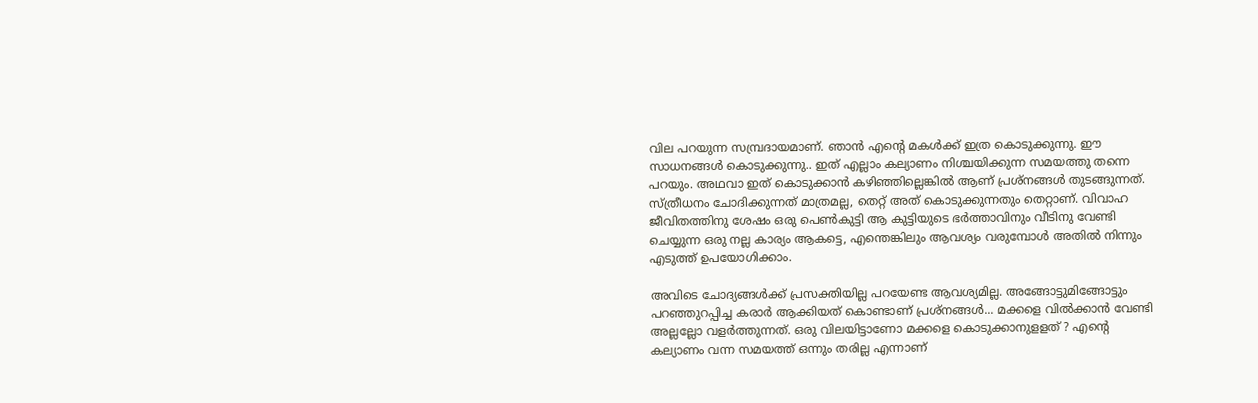വില പറയുന്ന സമ്പ്രദായമാണ്. ഞാൻ എന്റെ മകൾക്ക് ഇത്ര കൊടുക്കുന്നു. ഈ സാധനങ്ങൾ കൊടുക്കുന്നു.. ഇത് എല്ലാം കല്യാണം നിശ്ചയിക്കുന്ന സമയത്തു തന്നെ പറയും. അഥവാ ഇത് കൊടുക്കാൻ കഴിഞ്ഞില്ലെങ്കിൽ ആണ് പ്രശ്നങ്ങൾ തുടങ്ങുന്നത്. സ്ത്രീധനം ചോദിക്കുന്നത് മാത്രമല്ല, തെറ്റ് അത് കൊടുക്കുന്നതും തെറ്റാണ്. വിവാഹ ജീവിതത്തിനു ശേഷം ഒരു പെൺകുട്ടി ആ കുട്ടിയുടെ ഭർത്താവിനും വീടിനു വേണ്ടി ചെയ്യുന്ന ഒരു നല്ല കാര്യം ആകട്ടെ, എന്തെങ്കിലും ആവശ്യം വരുമ്പോൾ അതിൽ നിന്നും എടുത്ത് ഉപയോഗിക്കാം.

അവിടെ ചോദ്യങ്ങൾക്ക് പ്രസക്തിയില്ല പറയേണ്ട ആവശ്യമില്ല. അങ്ങോട്ടുമിങ്ങോട്ടും പറഞ്ഞുറപ്പിച്ച കരാർ ആക്കിയത് കൊണ്ടാണ് പ്രശ്നങ്ങൾ... മക്കളെ വിൽക്കാൻ വേണ്ടി അല്ലല്ലോ വളർത്തുന്നത്. ഒരു വിലയിട്ടാണോ മക്കളെ കൊടുക്കാനുളളത് ? എന്റെ കല്യാണം വന്ന സമയത്ത് ഒന്നും തരില്ല എന്നാണ്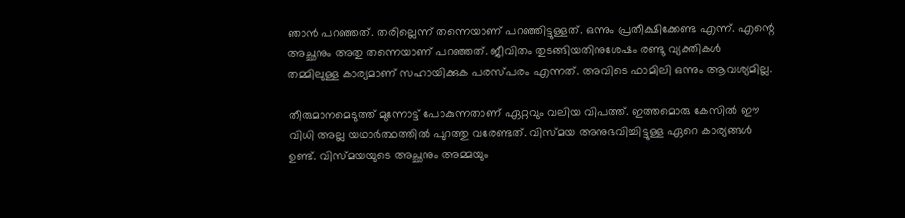ഞാൻ പറഞ്ഞത്. തരില്ലെന്ന് തന്നെയാണ് പറഞ്ഞിട്ടുള്ളത്. ഒന്നും പ്രതീക്ഷിക്കേണ്ട എന്ന്. എന്റെ അച്ഛനും അതു തന്നെയാണ് പറഞ്ഞത്. ജീവിതം തുടങ്ങിയതിനുശേഷം രണ്ടു വ്യക്തികൾ തമ്മിലുള്ള കാര്യമാണ് സഹായിക്കുക പരസ്പരം എന്നത്. അവിടെ ഫാമിലി ഒന്നും ആവശ്യമില്ല.

തീരുമാനമെടുത്ത് മുന്നോട്ട് പോകുന്നതാണ് ഏറ്റവും വലിയ വിപത്ത്. ഇത്തമൊരു കേസിൽ ഈ വിധി അല്ല യഥാർത്ഥത്തിൽ പുറത്തു വരേണ്ടത്. വിസ്മയ അനുഭവിച്ചിട്ടുള്ള ഏറെ കാര്യങ്ങൾ ഉണ്ട്. വിസ്മയയുടെ അച്ഛനും അമ്മയും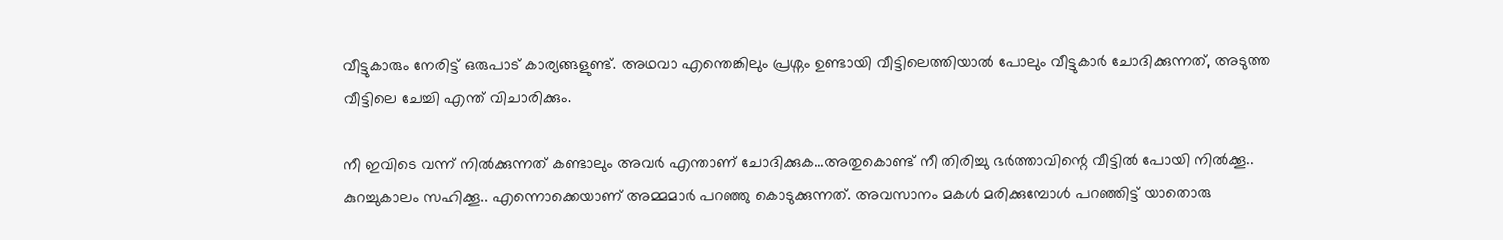വീട്ടുകാരും നേരിട്ട് ഒരുപാട് കാര്യങ്ങളുണ്ട്. അഥവാ എന്തെങ്കിലും പ്രശ്നം ഉണ്ടായി വീട്ടിലെത്തിയാൽ പോലും വീട്ടുകാർ ചോദിക്കുന്നത്, അടുത്ത വീട്ടിലെ ചേച്ചി എന്ത് വിചാരിക്കും.

നീ ഇവിടെ വന്ന് നിൽക്കുന്നത് കണ്ടാലും അവർ എന്താണ് ചോദിക്കുക...അതുകൊണ്ട് നീ തിരിച്ചു ഭർത്താവിന്റെ വീട്ടിൽ പോയി നിൽക്കൂ.. കുറച്ചുകാലം സഹിക്കൂ.. എന്നൊക്കെയാണ് അമ്മമാർ പറഞ്ഞു കൊടുക്കുന്നത്. അവസാനം മകൾ മരിക്കുമ്പോൾ പറഞ്ഞിട്ട് യാതൊരു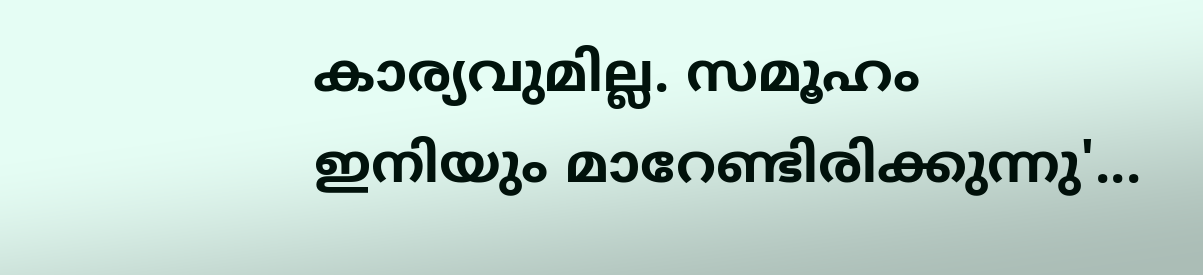കാര്യവുമില്ല. സമൂഹം ഇനിയും മാറേണ്ടിരിക്കുന്നു'...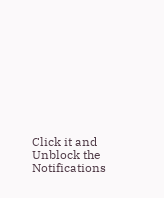Click it and Unblock the Notifications